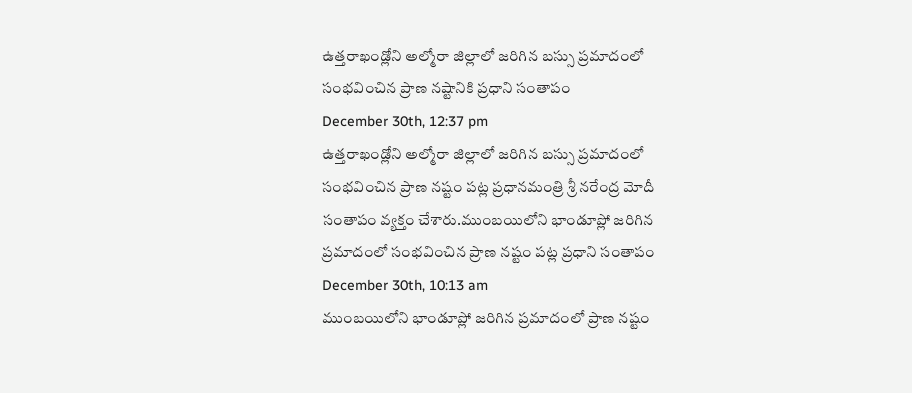ఉత్తరాఖండ్లోని అల్మోరా జిల్లాలో జరిగిన బస్సు ప్రమాదంలో సంభవించిన ప్రాణ నష్టానికి ప్రధాని సంతాపం
December 30th, 12:37 pm
ఉత్తరాఖండ్లోని అల్మోరా జిల్లాలో జరిగిన బస్సు ప్రమాదంలో సంభవించిన ప్రాణ నష్టం పట్ల ప్రధానమంత్రి శ్రీ నరేంద్ర మోదీ సంతాపం వ్యక్తం చేశారు.ముంబయిలోని భాండూప్లో జరిగిన ప్రమాదంలో సంభవించిన ప్రాణ నష్టం పట్ల ప్రధాని సంతాపం
December 30th, 10:13 am
ముంబయిలోని భాండూప్లో జరిగిన ప్రమాదంలో ప్రాణ నష్టం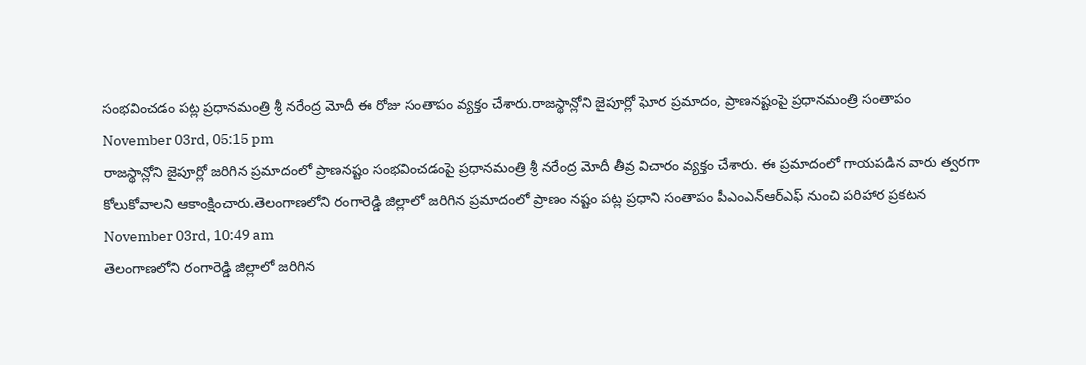సంభవించడం పట్ల ప్రధానమంత్రి శ్రీ నరేంద్ర మోదీ ఈ రోజు సంతాపం వ్యక్తం చేశారు.రాజస్థాన్లోని జైపూర్లో ఘోర ప్రమాదం, ప్రాణనష్టంపై ప్రధానమంత్రి సంతాపం
November 03rd, 05:15 pm
రాజస్థాన్లోని జైపూర్లో జరిగిన ప్రమాదంలో ప్రాణనష్టం సంభవించడంపై ప్రధానమంత్రి శ్రీ నరేంద్ర మోదీ తీవ్ర విచారం వ్యక్తం చేశారు. ఈ ప్రమాదంలో గాయపడిన వారు త్వరగా కోలుకోవాలని ఆకాంక్షించారు.తెలంగాణలోని రంగారెడ్డి జిల్లాలో జరిగిన ప్రమాదంలో ప్రాణం నష్టం పట్ల ప్రధాని సంతాపం పీఎంఎన్ఆర్ఎఫ్ నుంచి పరిహార ప్రకటన
November 03rd, 10:49 am
తెలంగాణలోని రంగారెడ్డి జిల్లాలో జరిగిన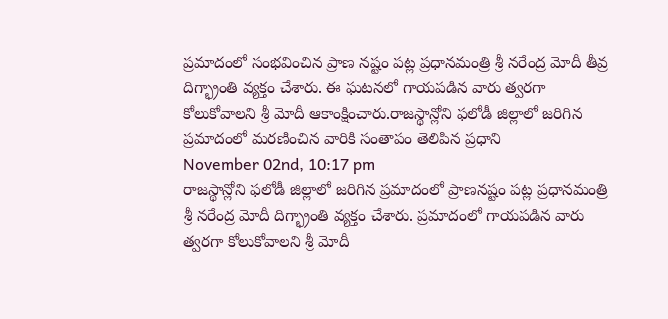ప్రమాదంలో సంభవించిన ప్రాణ నష్టం పట్ల ప్రధానమంత్రి శ్రీ నరేంద్ర మోదీ తీవ్ర దిగ్భ్రాంతి వ్యక్తం చేశారు. ఈ ఘటనలో గాయపడిన వారు త్వరగా కోలుకోవాలని శ్రీ మోదీ ఆకాంక్షించారు.రాజస్థాన్లోని ఫలోడీ జిల్లాలో జరిగిన ప్రమాదంలో మరణించిన వారికి సంతాపం తెలిపిన ప్రధాని
November 02nd, 10:17 pm
రాజస్థాన్లోని ఫలోడీ జిల్లాలో జరిగిన ప్రమాదంలో ప్రాణనష్టం పట్ల ప్రధానమంత్రి శ్రీ నరేంద్ర మోదీ దిగ్భ్రాంతి వ్యక్తం చేశారు. ప్రమాదంలో గాయపడిన వారు త్వరగా కోలుకోవాలని శ్రీ మోదీ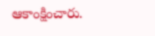ఆకాంక్షించారు.